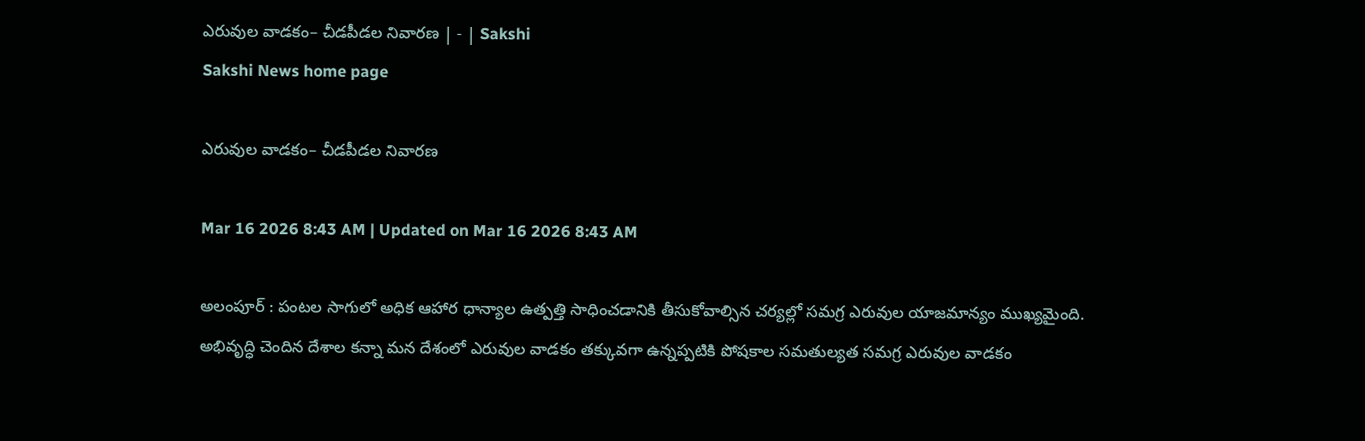ఎరువుల వాడకం– చీడపీడల నివారణ | - | Sakshi
Sakshi News home page

ఎరువుల వాడకం– చీడపీడల నివారణ

Mar 16 2026 8:43 AM | Updated on Mar 16 2026 8:43 AM

అలంపూర్‌ : పంటల సాగులో అధిక ఆహార ధాన్యాల ఉత్పత్తి సాధించడానికి తీసుకోవాల్సిన చర్యల్లో సమగ్ర ఎరువుల యాజమాన్యం ముఖ్యమైంది. అభివృద్ధి చెందిన దేశాల కన్నా మన దేశంలో ఎరువుల వాడకం తక్కువగా ఉన్నప్పటికి పోషకాల సమతుల్యత సమగ్ర ఎరువుల వాడకం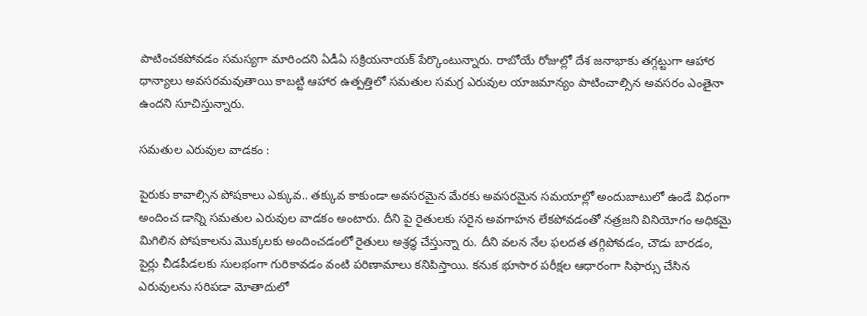పాటించకపోవడం సమస్యగా మారిందని ఏడీఏ సక్రియనాయక్‌ పేర్కొంటున్నారు. రాబోయే రోజుల్లో దేశ జనాభాకు తగ్గట్టుగా ఆహార ధాన్యాలు అవసరమవుతాయి కాబట్టి ఆహార ఉత్పత్తిలో సమతుల సమగ్ర ఎరువుల యాజమాన్యం పాటించాల్సిన అవసరం ఎంతైనా ఉందని సూచిస్తున్నారు.

సమతుల ఎరువుల వాడకం :

పైరుకు కావాల్సిన పోషకాలు ఎక్కువ.. తక్కువ కాకుండా అవసరమైన మేరకు అవసరమైన సమయాల్లో అందుబాటులో ఉండే విధంగా అందించ డాన్ని సమతుల ఎరువుల వాడకం అంటారు. దీని పై రైతులకు సరైన అవగాహన లేకపోవడంతో నత్రజని వినియోగం అధికమై మిగిలిన పోషకాలను మొక్కలకు అందించడంలో రైతులు అశ్రద్ధ చేస్తున్నా రు. దీని వలన నేల ఫలదత తగ్గిపోవడం, చౌడు బారడం, పైర్లు చీడపీడలకు సులభంగా గురికావడం వంటి పరిణామాలు కనిపిస్తాయి. కనుక భూసార పరీక్షల ఆధారంగా సిఫార్సు చేసిన ఎరువులను సరిపడా మోతాదులో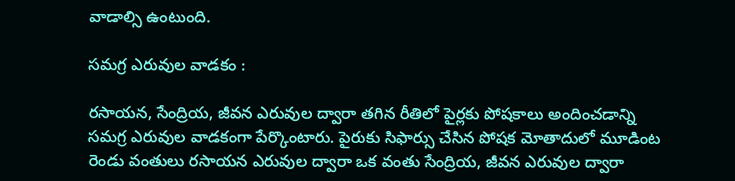వాడాల్సి ఉంటుంది.

సమగ్ర ఎరువుల వాడకం :

రసాయన, సేంద్రియ, జీవన ఎరువుల ద్వారా తగిన రీతిలో పైర్లకు పోషకాలు అందించడాన్ని సమగ్ర ఎరువుల వాడకంగా పేర్కొంటారు. పైరుకు సిఫార్సు చేసిన పోషక మోతాదులో మూడింట రెండు వంతులు రసాయన ఎరువుల ద్వారా ఒక వంతు సేంద్రియ, జీవన ఎరువుల ద్వారా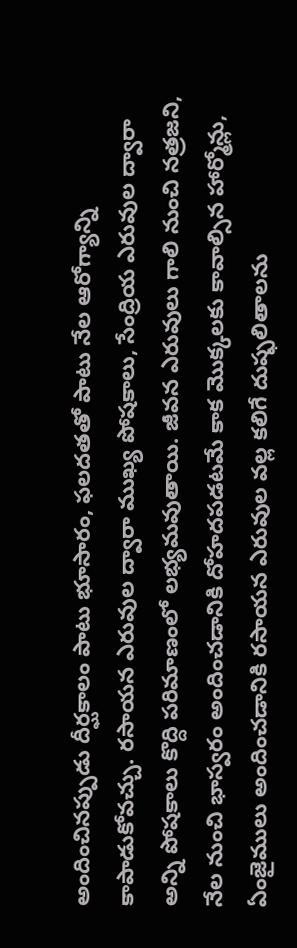అందించినప్పుడు దీర్ఘకాలం పాటు భూసారం, ఫలదతతో పాటు నేల ఆరోగ్యాన్ని కాపాడుకోవచ్చు. రసాయన ఎరువుల ద్వారా ముఖ్య పోషకాలు, సేంద్రియ ఎరువుల ద్వారా అన్ని పోషకాలు కొద్ది పరిమాణంలో లభ్యమవుతాయి. జీవన ఎరువులు గాలి నుంచి నత్రజని, నేల నుంచి భాస్వరం అందించడానికి దోహదపడటమే కాక మొక్కలకు కావాల్సిన హార్మోన్లు, ఏంజైములు అందించడానికి రసాయన ఎరువుల వల్ల కలిగే దుష్ఫలితాలను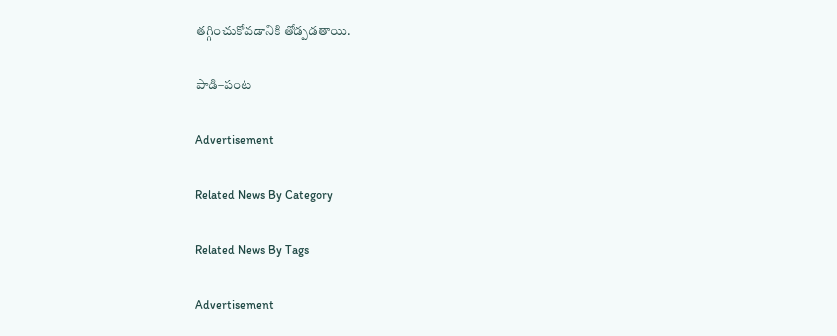తగ్గించుకోవడానికి తోడ్పడతాయి.

పాడి–పంట

Advertisement

Related News By Category

Related News By Tags

Advertisement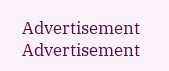Advertisement
Advertisement